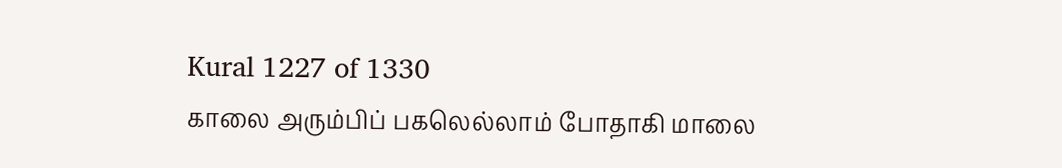Kural 1227 of 1330
காலை அரும்பிப் பகலெல்லாம் போதாகி மாலை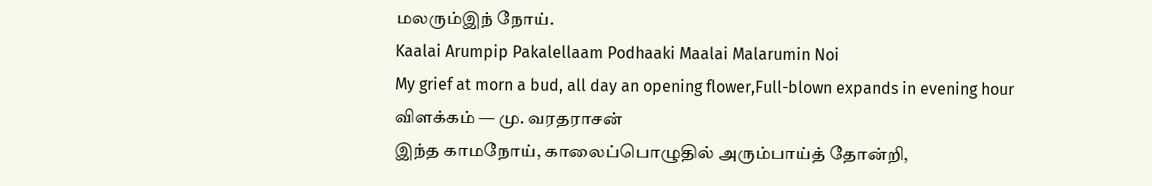மலரும்இந் நோய்.
Kaalai Arumpip Pakalellaam Podhaaki Maalai Malarumin Noi
My grief at morn a bud, all day an opening flower,Full-blown expands in evening hour
விளக்கம் — மு. வரதராசன்
இந்த காமநோய், காலைப்பொழுதில் அரும்பாய்த் தோன்றி,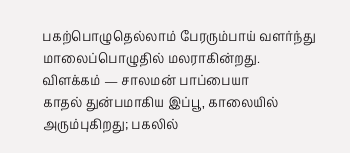பகற்பொழுதெல்லாம் பேரரும்பாய் வளர்ந்து மாலைப்பொழுதில் மலராகின்றது.
விளக்கம் — சாலமன் பாப்பையா
காதல் துன்பமாகிய இப்பூ, காலையில் அரும்புகிறது; பகலில்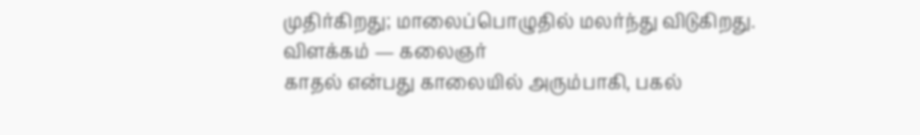முதிர்கிறது; மாலைப்பொழுதில் மலர்ந்து விடுகிறது.
விளக்கம் — கலைஞர்
காதல் என்பது காலையில் அரும்பாகி, பகல்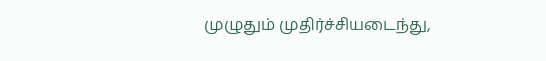முழுதும் முதிர்ச்சியடைந்து,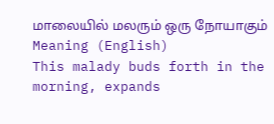மாலையில் மலரும் ஒரு நோயாகும்
Meaning (English)
This malady buds forth in the morning, expands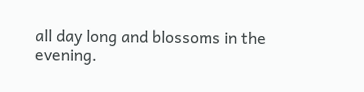all day long and blossoms in the evening.